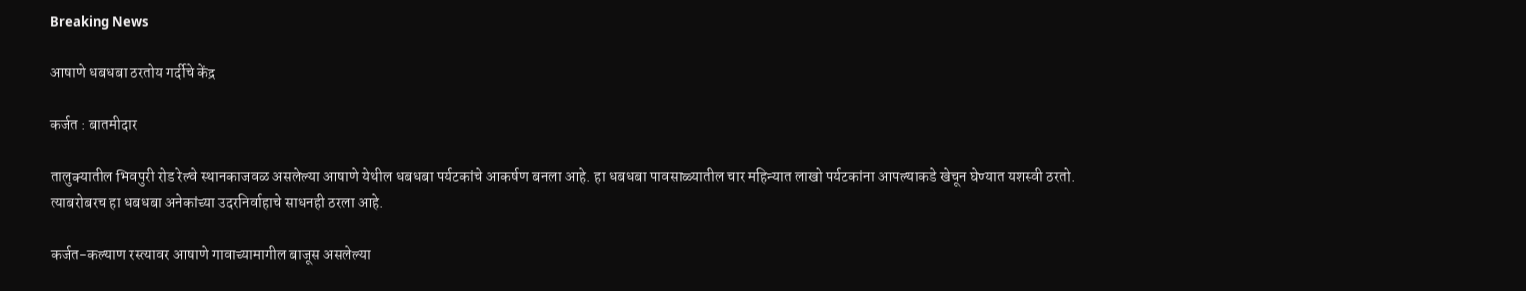Breaking News

आषाणे धबधबा ठरतोय गर्दीचे केंद्र

कर्जत : बातमीदार

तालुक्यातील भिवपुरी रोड रेल्वे स्थानकाजवळ असलेल्या आषाणे येथील धबधबा पर्यटकांचे आकर्षण बनला आहे. हा धबधबा पावसाळ्यातील चार महिन्यात लाखो पर्यटकांना आपल्याकडे खेचून घेण्यात यशस्वी ठरतो. त्याबरोबरच हा धबधबा अनेकांच्या उदरनिर्वाहाचे साधनही ठरला आहे.

कर्जत-कल्याण रस्त्यावर आषाणे गावाच्यामागील बाजूस असलेल्या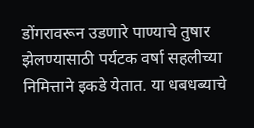डोंगरावरून उडणारे पाण्याचे तुषार  झेलण्यासाठी पर्यटक वर्षा सहलीच्या निमित्ताने इकडे येतात. या धबधब्याचे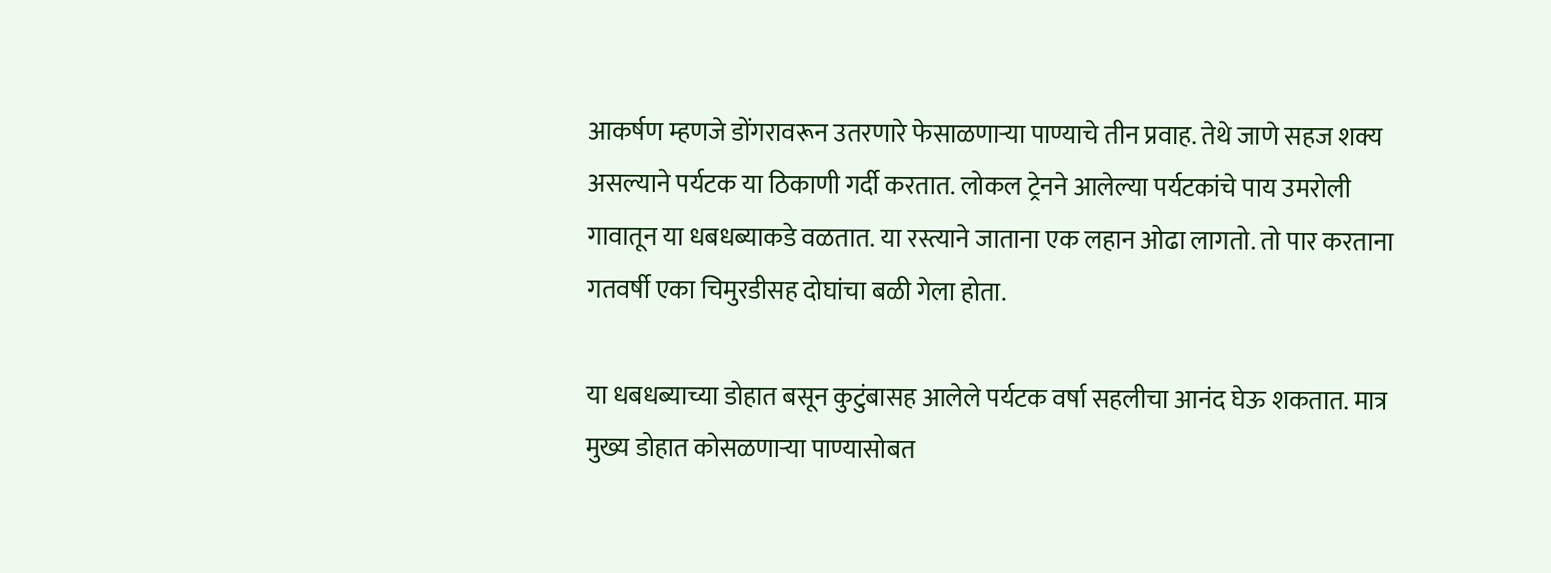आकर्षण म्हणजे डोंगरावरून उतरणारे फेसाळणार्‍या पाण्याचे तीन प्रवाह. तेथे जाणे सहज शक्य असल्याने पर्यटक या ठिकाणी गर्दी करतात. लोकल ट्रेनने आलेल्या पर्यटकांचे पाय उमरोली गावातून या धबधब्याकडे वळतात. या रस्त्याने जाताना एक लहान ओढा लागतो. तो पार करताना गतवर्षी एका चिमुरडीसह दोघांचा बळी गेला होता.

या धबधब्याच्या डोहात बसून कुटुंबासह आलेले पर्यटक वर्षा सहलीचा आनंद घेऊ शकतात. मात्र मुख्य डोहात कोसळणार्‍या पाण्यासोबत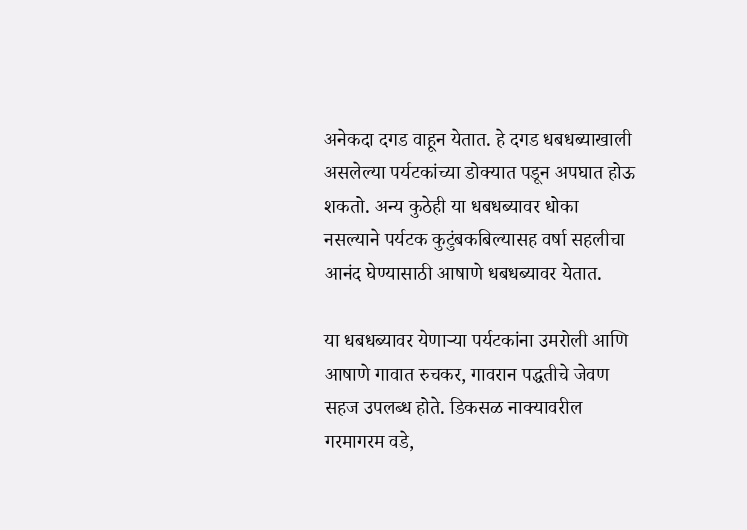अनेकदा दगड वाहून येतात. हे दगड धबधब्याखाली असलेल्या पर्यटकांच्या डोक्यात पडून अपघात होऊ शकतो. अन्य कुठेही या धबधब्यावर धोका नसल्याने पर्यटक कुटुंबकबिल्यासह वर्षा सहलीचा आनंद घेण्यासाठी आषाणे धबधब्यावर येतात.

या धबधब्यावर येणार्‍या पर्यटकांना उमरोली आणि आषाणे गावात रुचकर, गावरान पद्धतीचे जेवण सहज उपलब्ध होते. डिकसळ नाक्यावरील गरमागरम वडे,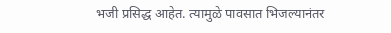भजी प्रसिद्ध आहेत. त्यामुळे पावसात भिजल्यानंतर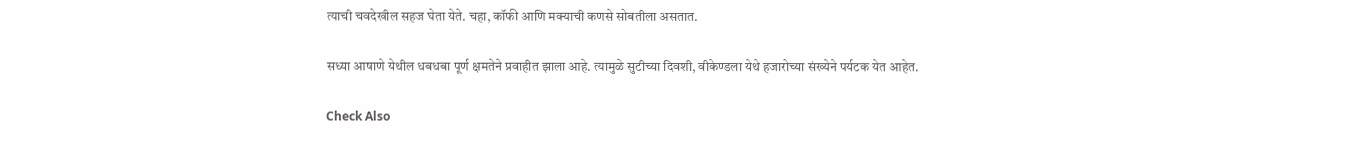त्याची चवदेखील सहज घेता येते. चहा, कॉफी आणि मक्याची कणसे सोबतीला असतात.

सध्या आषाणे येथील धबधबा पूर्ण क्षमतेने प्रवाहीत झाला आहे. त्यामुळे सुटीच्या दिवशी, वीकेण्डला येथे हजारोच्या संख्येने पर्यटक येत आहेत.

Check Also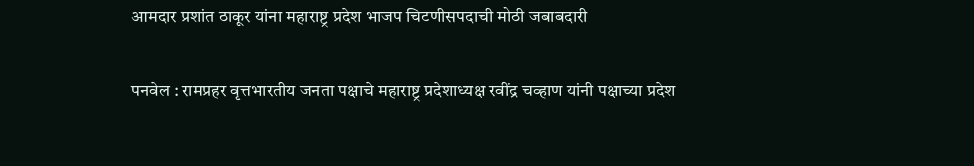आमदार प्रशांत ठाकूर यांना महाराष्ट्र प्रदेश भाजप चिटणीसपदाची मोठी जबाबदारी

पनवेल : रामप्रहर वृत्तभारतीय जनता पक्षाचे महाराष्ट्र प्रदेशाध्यक्ष रवींद्र चव्हाण यांनी पक्षाच्या प्रदेश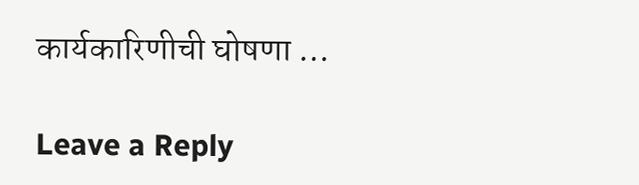कार्यकारिणीची घोषणा …

Leave a Reply